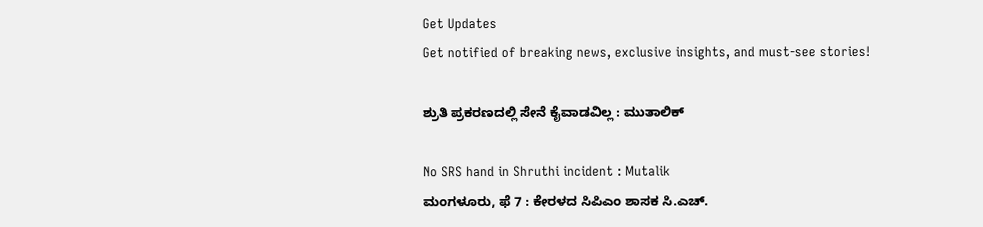Get Updates
Get notified of breaking news, exclusive insights, and must-see stories!

ಶ್ರುತಿ ಪ್ರಕರಣದಲ್ಲಿ ಸೇನೆ ಕೈವಾಡವಿಲ್ಲ : ಮುತಾಲಿಕ್

No SRS hand in Shruthi incident : Mutalik
ಮಂಗಳೂರು, ಫೆ 7 : ಕೇರಳದ ಸಿಪಿಎಂ ಶಾಸಕ ಸಿ.ಎಚ್.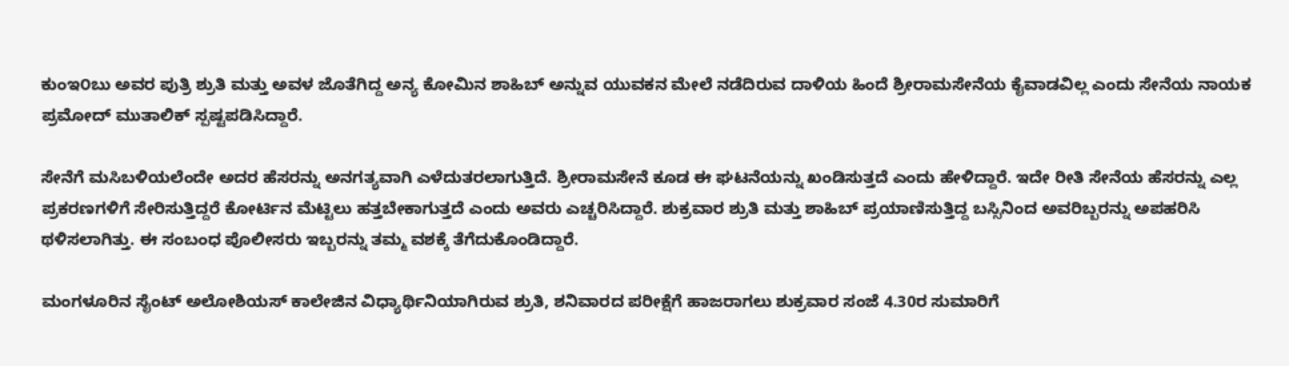ಕುಂಇ೦ಬು ಅವರ ಪುತ್ರಿ ಶ್ರುತಿ ಮತ್ತು ಅವಳ ಜೊತೆಗಿದ್ದ ಅನ್ಯ ಕೋಮಿನ ಶಾಹಿಬ್ ಅನ್ನುವ ಯುವಕನ ಮೇಲೆ ನಡೆದಿರುವ ದಾಳಿಯ ಹಿಂದೆ ಶ್ರೀರಾಮಸೇನೆಯ ಕೈವಾಡವಿಲ್ಲ ಎಂದು ಸೇನೆಯ ನಾಯಕ ಪ್ರಮೋದ್ ಮುತಾಲಿಕ್ ಸ್ಪಷ್ಟಪಡಿಸಿದ್ದಾರೆ.

ಸೇನೆಗೆ ಮಸಿಬಳಿಯಲೆಂದೇ ಅದರ ಹೆಸರನ್ನು ಅನಗತ್ಯವಾಗಿ ಎಳೆದುತರಲಾಗುತ್ತಿದೆ. ಶ್ರೀರಾಮಸೇನೆ ಕೂಡ ಈ ಘಟನೆಯನ್ನು ಖಂಡಿಸುತ್ತದೆ ಎಂದು ಹೇಳಿದ್ದಾರೆ. ಇದೇ ರೀತಿ ಸೇನೆಯ ಹೆಸರನ್ನು ಎಲ್ಲ ಪ್ರಕರಣಗಳಿಗೆ ಸೇರಿಸುತ್ತಿದ್ದರೆ ಕೋರ್ಟಿನ ಮೆಟ್ಟಿಲು ಹತ್ತಬೇಕಾಗುತ್ತದೆ ಎಂದು ಅವರು ಎಚ್ಚರಿಸಿದ್ದಾರೆ. ಶುಕ್ರವಾರ ಶ್ರುತಿ ಮತ್ತು ಶಾಹಿಬ್ ಪ್ರಯಾಣಿಸುತ್ತಿದ್ದ ಬಸ್ಸಿನಿಂದ ಅವರಿಬ್ಬರನ್ನು ಅಪಹರಿಸಿ ಥಳಿಸಲಾಗಿತ್ತು. ಈ ಸಂಬಂಧ ಪೊಲೀಸರು ಇಬ್ಬರನ್ನು ತಮ್ಮ ವಶಕ್ಕೆ ತೆಗೆದುಕೊಂಡಿದ್ದಾರೆ.

ಮಂಗಳೂರಿನ ಸೈಂಟ್ ಅಲೋಶಿಯಸ್ ಕಾಲೇಜಿನ ವಿಧ್ಯಾರ್ಥಿನಿಯಾಗಿರುವ ಶ್ರುತಿ, ಶನಿವಾರದ ಪರೀಕ್ಷೆಗೆ ಹಾಜರಾಗಲು ಶುಕ್ರವಾರ ಸಂಜೆ 4.30ರ ಸುಮಾರಿಗೆ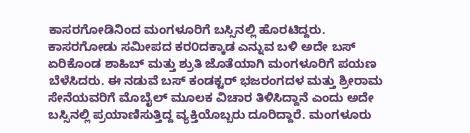ಕಾಸರಗೋಡಿನಿಂದ ಮಂಗಳೂರಿಗೆ ಬಸ್ಸಿನಲ್ಲಿ ಹೊರಟಿದ್ದರು. ಕಾಸರಗೋಡು ಸಮೀಪದ ಕರ೦ದಕ್ಕಾಡ ಎನ್ನುವ ಬಳಿ ಅದೇ ಬಸ್ ಏರಿಕೊಂಡ ಶಾಹಿಬ್ ಮತ್ತು ಶ್ರುತಿ ಜೊತೆಯಾಗಿ ಮಂಗಳೂರಿಗೆ ಪಯಣ ಬೆಳೆಸಿದರು. ಈ ನಡುವೆ ಬಸ್ ಕಂಡಕ್ಟರ್ ಭಜರಂಗದಳ ಮತ್ತು ಶ್ರೀರಾಮ ಸೇನೆಯವರಿಗೆ ಮೊಬೈಲ್ ‌ಮೂಲಕ ವಿಚಾರ ತಿಳಿಸಿದ್ದಾನೆ ಎಂದು ಅದೇ ಬಸ್ಸಿನಲ್ಲಿ ಪ್ರಯಾಣಿಸುತ್ತಿದ್ದ ವ್ಯಕ್ತಿಯೊಬ್ಬರು ದೂರಿದ್ದಾರೆ. ಮಂಗಳೂರು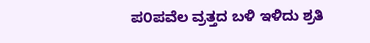ಪ೦ಪವೆಲ ವ್ರತ್ತದ ಬಳಿ ಇಳಿದು ಶ್ರತಿ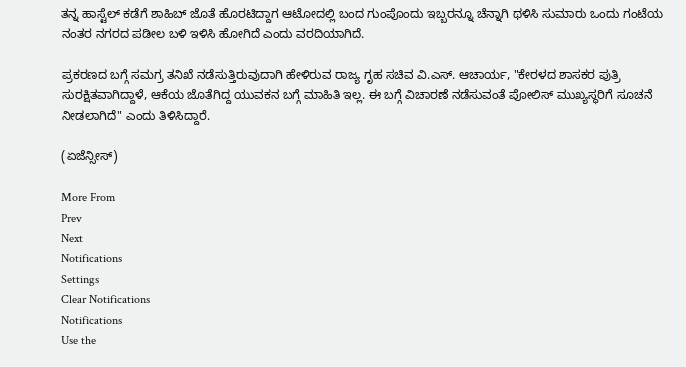ತನ್ನ ಹಾಸ್ಟೆಲ್ ಕಡೆಗೆ ಶಾಹಿಬ್ ಜೊತೆ ಹೊರಟಿದ್ದಾಗ ಆಟೋದಲ್ಲಿ ಬಂದ ಗುಂಪೊಂದು ಇಬ್ಬರನ್ನೂ ಚೆನ್ನಾಗಿ ಥಳಿಸಿ ಸುಮಾರು ಒಂದು ಗಂಟೆಯ ನಂತರ ನಗರದ ಪಡೀಲ ಬಳಿ ಇಳಿಸಿ ಹೋಗಿದೆ ಎಂದು ವರದಿಯಾಗಿದೆ.

ಪ್ರಕರಣದ ಬಗ್ಗೆ ಸಮಗ್ರ ತನಿಖೆ ನಡೆಸುತ್ತಿರುವುದಾಗಿ ಹೇಳಿರುವ ರಾಜ್ಯ ಗೃಹ ಸಚಿವ ವಿ.ಎಸ್. ಆಚಾರ್ಯ, "ಕೇರಳದ ಶಾಸಕರ ಪುತ್ರಿ ಸುರಕ್ಷಿತವಾಗಿದ್ದಾಳೆ, ಆಕೆಯ ಜೊತೆಗಿದ್ದ ಯುವಕನ ಬಗ್ಗೆ ಮಾಹಿತಿ ಇಲ್ಲ. ಈ ಬಗ್ಗೆ ವಿಚಾರಣೆ ನಡೆಸುವಂತೆ ಪೋಲಿಸ್ ಮುಖ್ಯಸ್ಥರಿಗೆ ಸೂಚನೆ ನೀಡಲಾಗಿದೆ" ಎಂದು ತಿಳಿಸಿದ್ದಾರೆ.

(ಏಜೆನ್ಸೀಸ್)

More From
Prev
Next
Notifications
Settings
Clear Notifications
Notifications
Use the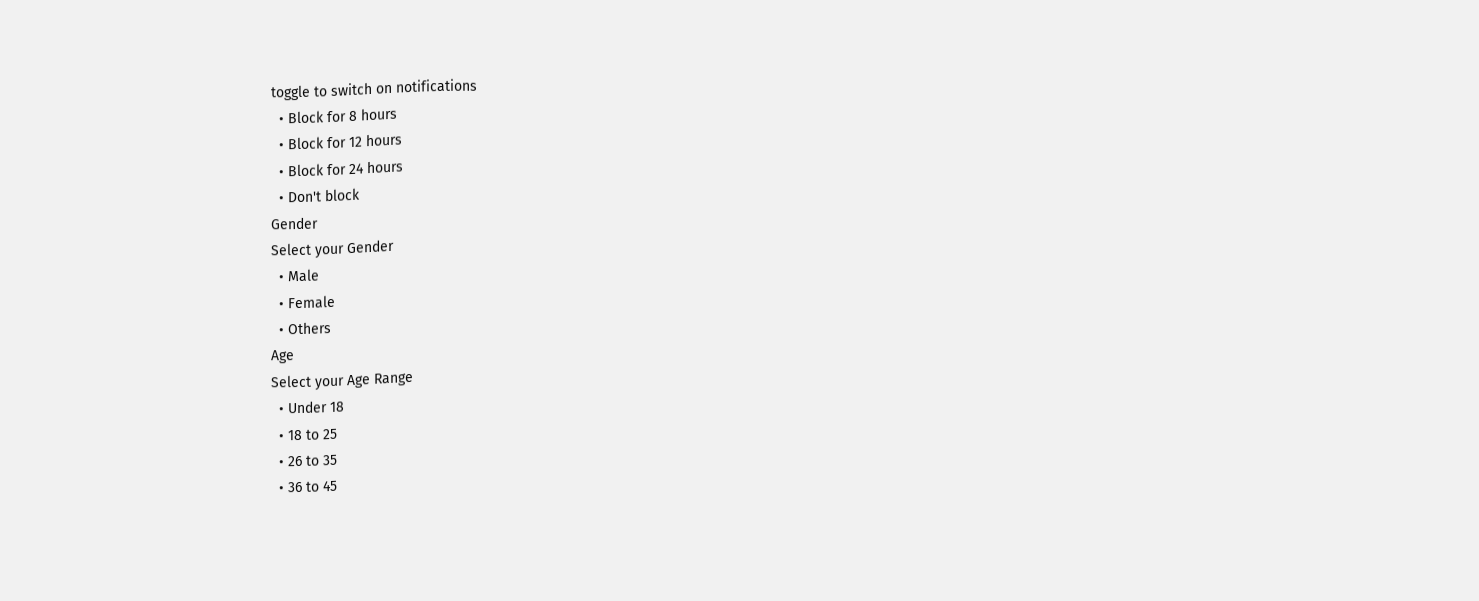toggle to switch on notifications
  • Block for 8 hours
  • Block for 12 hours
  • Block for 24 hours
  • Don't block
Gender
Select your Gender
  • Male
  • Female
  • Others
Age
Select your Age Range
  • Under 18
  • 18 to 25
  • 26 to 35
  • 36 to 45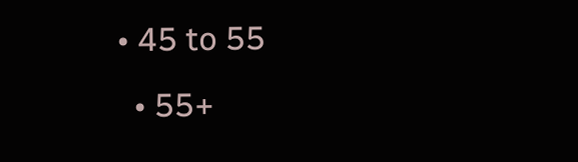• 45 to 55
  • 55+